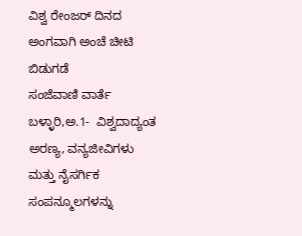ವಿಶ್ವ ರೇಂಜರ್ ದಿನದ ಅಂಗವಾಗಿ ಅಂಚೆ ಚೀಟಿ ಬಿಡುಗಡೆ
ಸಂಜೆವಾಣಿ ವಾರ್ತೆ
ಬಳ್ಳಾರಿ,ಅ.1-  ವಿಶ್ವದಾದ್ಯಂತ ಅರಣ್ಯ, ವನ್ಯಜೀವಿಗಳು ಮತ್ತು ನೈಸರ್ಗಿಕ ಸಂಪನ್ಮೂಲಗಳನ್ನು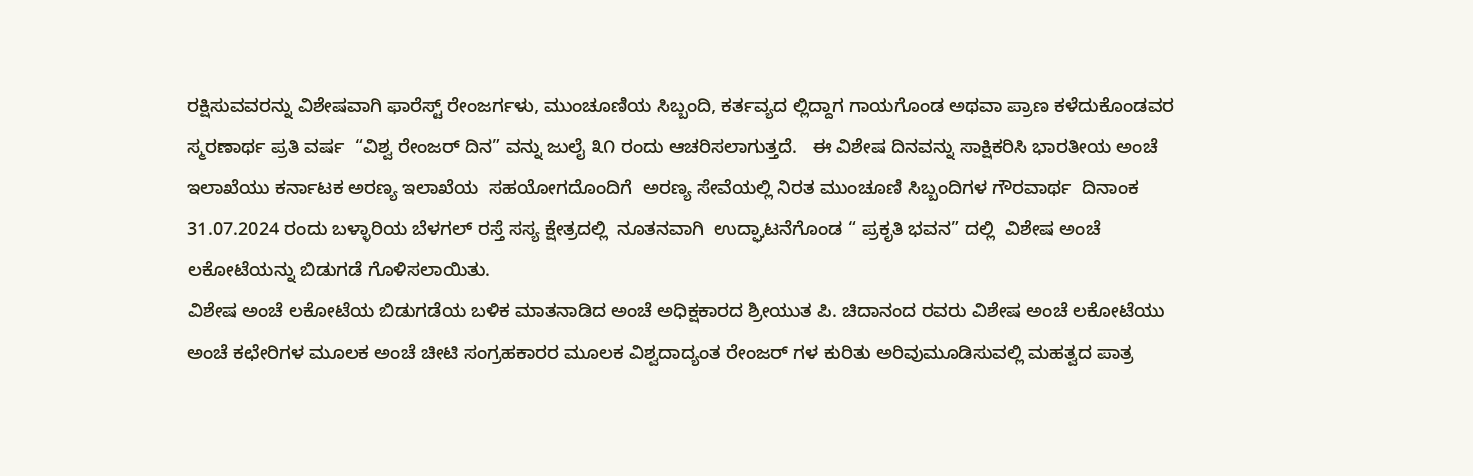ರಕ್ಷಿಸುವವರನ್ನು ವಿಶೇಷವಾಗಿ ಫಾರೆಸ್ಟ್ ರೇಂಜರ್ಗಳು, ಮುಂಚೂಣಿಯ ಸಿಬ್ಬಂದಿ, ಕರ್ತವ್ಯದ ಲ್ಲಿದ್ದಾಗ ಗಾಯಗೊಂಡ ಅಥವಾ ಪ್ರಾಣ ಕಳೆದುಕೊಂಡವರ ಸ್ಮರಣಾರ್ಥ ಪ್ರತಿ ವರ್ಷ  “ವಿಶ್ವ ರೇಂಜರ್ ದಿನ” ವನ್ನು ಜುಲೈ ೩೧ ರಂದು ಆಚರಿಸಲಾಗುತ್ತದೆ.   ಈ ವಿಶೇಷ ದಿನವನ್ನು ಸಾಕ್ಷಿಕರಿಸಿ ಭಾರತೀಯ ಅಂಚೆ ಇಲಾಖೆಯು ಕರ್ನಾಟಕ ಅರಣ್ಯ ಇಲಾಖೆಯ  ಸಹಯೋಗದೊಂದಿಗೆ  ಅರಣ್ಯ ಸೇವೆಯಲ್ಲಿ ನಿರತ ಮುಂಚೂಣಿ ಸಿಬ್ಬಂದಿಗಳ ಗೌರವಾರ್ಥ  ದಿನಾಂಕ 31.07.2024 ರಂದು ಬಳ್ಳಾರಿಯ ಬೆಳಗಲ್ ರಸ್ತೆ ಸಸ್ಯ ಕ್ಷೇತ್ರದಲ್ಲಿ  ನೂತನವಾಗಿ  ಉದ್ಘಾಟನೆಗೊಂಡ “ ಪ್ರಕೃತಿ ಭವನ” ದಲ್ಲಿ  ವಿಶೇಷ ಅಂಚೆ ಲಕೋಟೆಯನ್ನು ಬಿಡುಗಡೆ ಗೊಳಿಸಲಾಯಿತು.
ವಿಶೇಷ ಅಂಚೆ ಲಕೋಟೆಯ ಬಿಡುಗಡೆಯ ಬಳಿಕ ಮಾತನಾಡಿದ ಅಂಚೆ ಅಧಿಕ್ಷಕಾರದ ಶ್ರೀಯುತ ಪಿ. ಚಿದಾನಂದ ರವರು ವಿಶೇಷ ಅಂಚೆ ಲಕೋಟೆಯು ಅಂಚೆ ಕಛೇರಿಗಳ ಮೂಲಕ ಅಂಚೆ ಚೀಟಿ ಸಂಗ್ರಹಕಾರರ ಮೂಲಕ ವಿಶ್ವದಾದ್ಯಂತ ರೇಂಜರ್ ಗಳ ಕುರಿತು ಅರಿವುಮೂಡಿಸುವಲ್ಲಿ ಮಹತ್ವದ ಪಾತ್ರ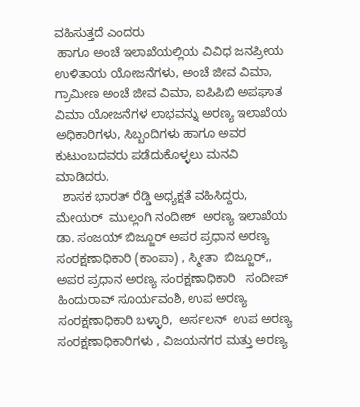ವಹಿಸುತ್ತದೆ ಎಂದರು
 ಹಾಗೂ ಅಂಚೆ ಇಲಾಖೆಯಲ್ಲಿಯ ವಿವಿಧ ಜನಪ್ರೀಯ ಉಳಿತಾಯ ಯೋಜನೆಗಳು, ಅಂಚೆ ಜೀವ ವಿಮಾ, ಗ್ರಾಮೀಣ ಅಂಚೆ ಜೀವ ವಿಮಾ, ಐಪಿಪಿಬಿ ಅಪಘಾತ ವಿಮಾ ಯೋಜನೆಗಳ ಲಾಭವನ್ನು ಅರಣ್ಯ ಇಲಾಖೆಯ  ಅಧಿಕಾರಿಗಳು, ಸಿಬ್ಬಂದಿಗಳು ಹಾಗೂ ಅವರ ಕುಟುಂಬದವರು ಪಡೆದುಕೊಳ್ಳಲು ಮನವಿ ಮಾಡಿದರು.
  ಶಾಸಕ ಭಾರತ್ ರೆಡ್ಡಿ ಅಧ್ಯಕ್ಷತೆ ವಹಿಸಿದ್ದರು, ಮೇಯರ್  ಮುಲ್ಲಂಗಿ ನಂದೀಶ್  ಅರಣ್ಯ ಇಲಾಖೆಯ   ಡಾ. ಸಂಜಯ್ ಬಿಜ್ಜೂರ್ ಅಪರ ಪ್ರಧಾನ ಅರಣ್ಯ ಸಂರಕ್ಷಣಾಧಿಕಾರಿ (ಕಾಂಪಾ) , ಸ್ಮೀತಾ  ಬಿಜ್ಜೂರ್,, ಅಪರ ಪ್ರಧಾನ ಅರಣ್ಯ ಸಂರಕ್ಷಣಾಧಿಕಾರಿ   ಸಂದೀಪ್ ಹಿಂದುರಾವ್ ಸೂರ್ಯವಂಶಿ, ಉಪ ಅರಣ್ಯ ಸಂರಕ್ಷಣಾಧಿಕಾರಿ ಬಳ್ಳಾರಿ,  ಅರ್ಸಲನ್  ಉಪ ಅರಣ್ಯ ಸಂರಕ್ಷಣಾಧಿಕಾರಿಗಳು , ವಿಜಯನಗರ ಮತ್ತು ಅರಣ್ಯ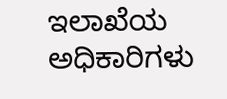ಇಲಾಖೆಯ ಅಧಿಕಾರಿಗಳು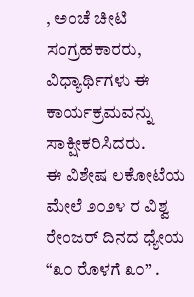, ಅಂಚೆ ಚೀಟಿ ಸಂಗ್ರಹಕಾರರು, ವಿಧ್ಯಾರ್ಥಿಗಳು ಈ ಕಾರ್ಯಕ್ರಮವನ್ನು ಸಾಕ್ಷೀಕರಿಸಿದರು.
ಈ ವಿಶೇಷ ಲಕೋಟೆಯ ಮೇಲೆ ೨೦೨೪ ರ ವಿಶ್ವ ರೇಂಜರ್ ದಿನದ ಧ್ಯೇಯ “೩೦ ರೊಳಗೆ ೩೦” .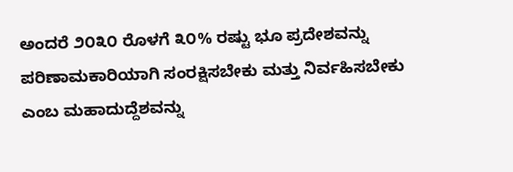ಅಂದರೆ ೨೦೩೦ ರೊಳಗೆ ೩೦% ರಷ್ಟು ಭೂ ಪ್ರದೇಶವನ್ನು ಪರಿಣಾಮಕಾರಿಯಾಗಿ ಸಂರಕ್ಷಿಸಬೇಕು ಮತ್ತು ನಿರ್ವಹಿಸಬೇಕು ಎಂಬ ಮಹಾದುದ್ದೆಶವನ್ನು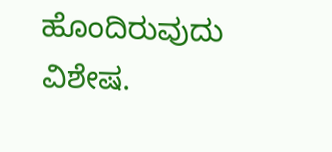ಹೊಂದಿರುವುದು ವಿಶೇಷ.